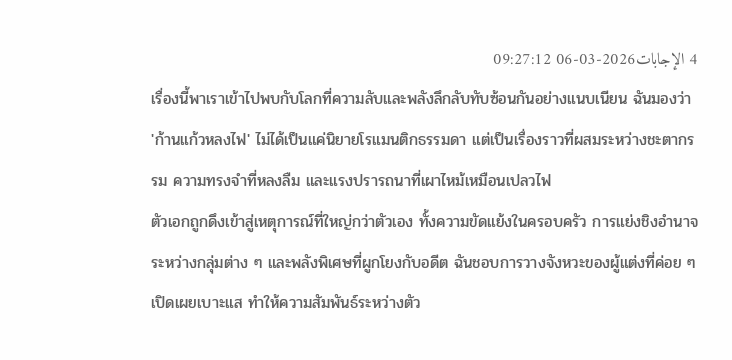4 الإجابات2026-03-06 09:27:12
เรื่องนี้พาเราเข้าไปพบกับโลกที่ความลับและพลังลึกลับทับซ้อนกันอย่างแนบเนียน ฉันมองว่า 'ก้านแก้วหลงไฟ' ไม่ได้เป็นแค่นิยายโรแมนติกธรรมดา แต่เป็นเรื่องราวที่ผสมระหว่างชะตากรรม ความทรงจำที่หลงลืม และแรงปรารถนาที่เผาไหม้เหมือนเปลวไฟ
ตัวเอกถูกดึงเข้าสู่เหตุการณ์ที่ใหญ่กว่าตัวเอง ทั้งความขัดแย้งในครอบครัว การแย่งชิงอำนาจระหว่างกลุ่มต่าง ๆ และพลังพิเศษที่ผูกโยงกับอดีต ฉันชอบการวางจังหวะของผู้แต่งที่ค่อย ๆ เปิดเผยเบาะแส ทำให้ความสัมพันธ์ระหว่างตัว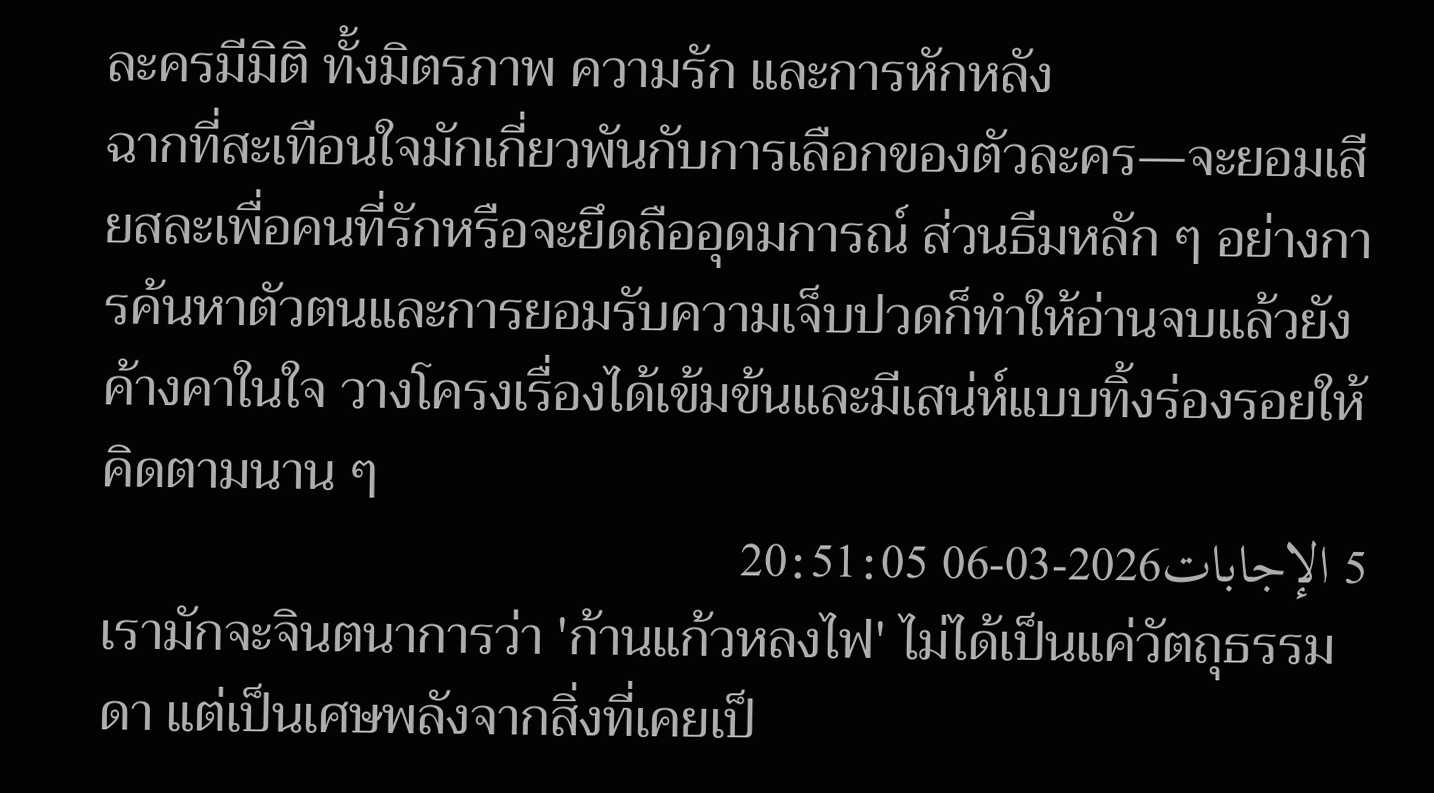ละครมีมิติ ทั้งมิตรภาพ ความรัก และการหักหลัง
ฉากที่สะเทือนใจมักเกี่ยวพันกับการเลือกของตัวละคร—จะยอมเสียสละเพื่อคนที่รักหรือจะยึดถืออุดมการณ์ ส่วนธีมหลัก ๆ อย่างการค้นหาตัวตนและการยอมรับความเจ็บปวดก็ทำให้อ่านจบแล้วยังค้างคาในใจ วางโครงเรื่องได้เข้มข้นและมีเสน่ห์แบบทิ้งร่องรอยให้คิดตามนาน ๆ
5 الإجابات2026-03-06 20:51:05
เรามักจะจินตนาการว่า 'ก้านแก้วหลงไฟ' ไม่ได้เป็นแค่วัตถุธรรมดา แต่เป็นเศษพลังจากสิ่งที่เคยเป็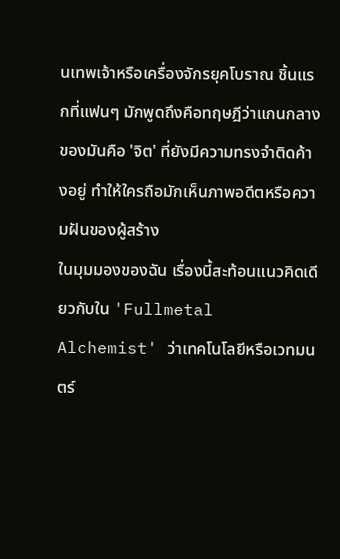นเทพเจ้าหรือเครื่องจักรยุคโบราณ ชิ้นแรกที่แฟนๆ มักพูดถึงคือทฤษฎีว่าแกนกลางของมันคือ 'จิต' ที่ยังมีความทรงจำติดค้างอยู่ ทำให้ใครถือมักเห็นภาพอดีตหรือความฝันของผู้สร้าง
ในมุมมองของฉัน เรื่องนี้สะท้อนแนวคิดเดียวกับใน 'Fullmetal Alchemist' ว่าเทคโนโลยีหรือเวทมนตร์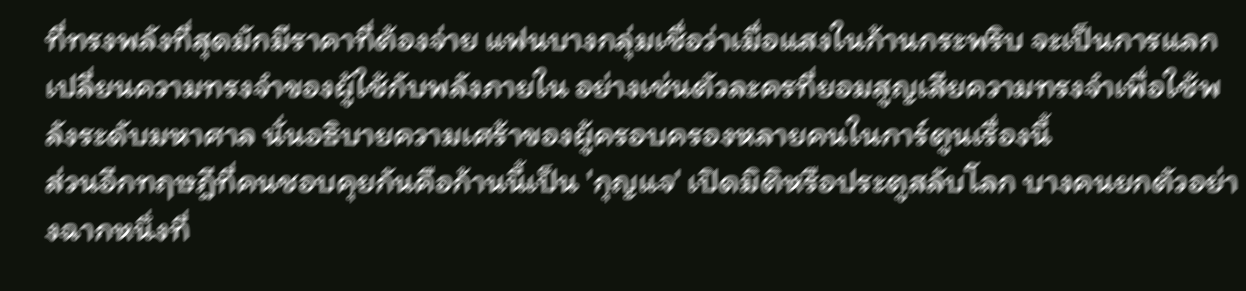ที่ทรงพลังที่สุดมักมีราคาที่ต้องจ่าย แฟนบางกลุ่มเชื่อว่าเมื่อแสงในก้านกระพริบ จะเป็นการแลกเปลี่ยนความทรงจำของผู้ใช้กับพลังภายใน อย่างเช่นตัวละครที่ยอมสูญเสียความทรงจำเพื่อใช้พลังระดับมหาศาล นั่นอธิบายความเศร้าของผู้ครอบครองหลายคนในการ์ตูนเรื่องนี้
ส่วนอีกทฤษฎีที่คนชอบคุยกันคือก้านนี้เป็น 'กุญแจ' เปิดมิติหรือประตูสลับโลก บางคนยกตัวอย่างฉากหนึ่งที่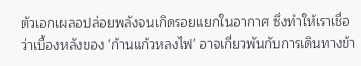ตัวเอกเผลอปล่อยพลังจนเกิดรอยแยกในอากาศ ซึ่งทำให้เราเชื่อว่าเบื้องหลังของ 'ก้านแก้วหลงไฟ' อาจเกี่ยวพันกับการเดินทางข้า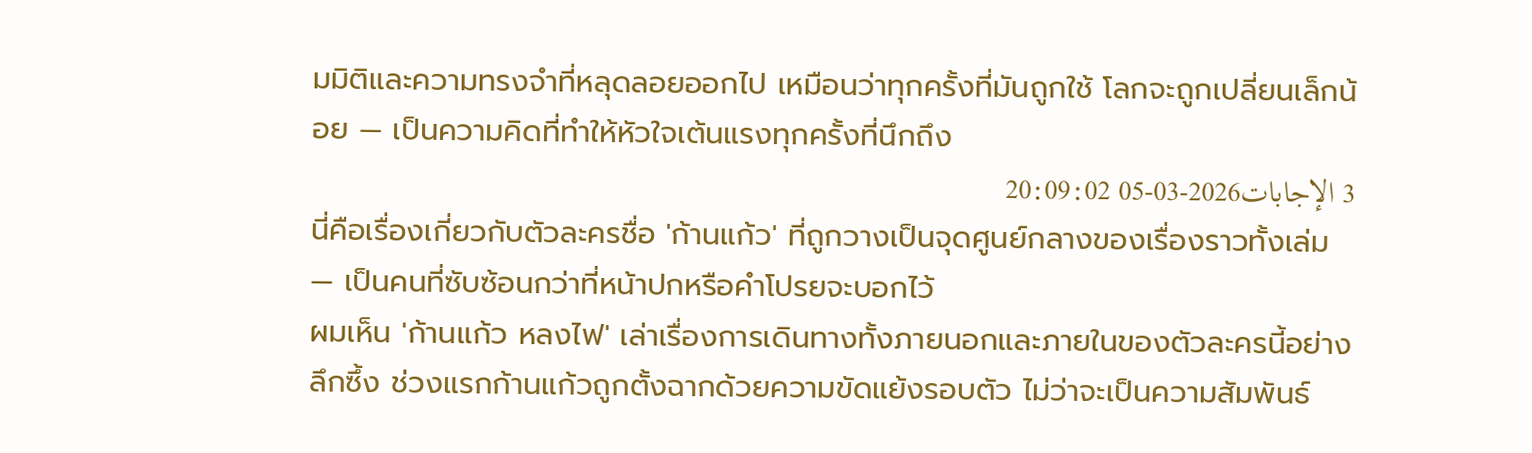มมิติและความทรงจำที่หลุดลอยออกไป เหมือนว่าทุกครั้งที่มันถูกใช้ โลกจะถูกเปลี่ยนเล็กน้อย — เป็นความคิดที่ทำให้หัวใจเต้นแรงทุกครั้งที่นึกถึง
3 الإجابات2026-03-05 20:09:02
นี่คือเรื่องเกี่ยวกับตัวละครชื่อ 'ก้านแก้ว' ที่ถูกวางเป็นจุดศูนย์กลางของเรื่องราวทั้งเล่ม — เป็นคนที่ซับซ้อนกว่าที่หน้าปกหรือคำโปรยจะบอกไว้
ผมเห็น 'ก้านแก้ว หลงไฟ' เล่าเรื่องการเดินทางทั้งภายนอกและภายในของตัวละครนี้อย่างลึกซึ้ง ช่วงแรกก้านแก้วถูกตั้งฉากด้วยความขัดแย้งรอบตัว ไม่ว่าจะเป็นความสัมพันธ์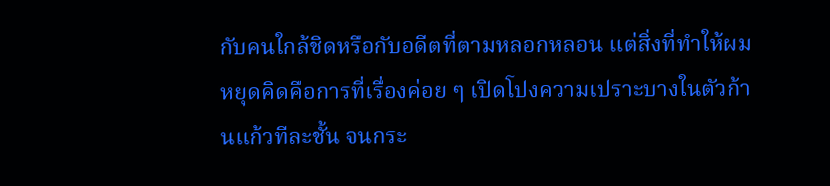กับคนใกล้ชิดหรือกับอดีตที่ตามหลอกหลอน แต่สิ่งที่ทำให้ผมหยุดคิดคือการที่เรื่องค่อย ๆ เปิดโปงความเปราะบางในตัวก้านแก้วทีละชั้น จนกระ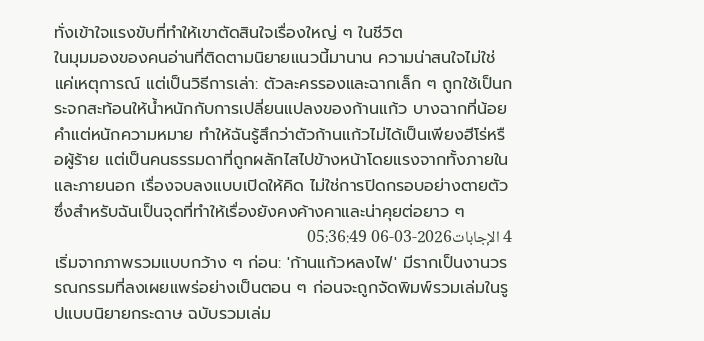ทั่งเข้าใจแรงขับที่ทำให้เขาตัดสินใจเรื่องใหญ่ ๆ ในชีวิต
ในมุมมองของคนอ่านที่ติดตามนิยายแนวนี้มานาน ความน่าสนใจไม่ใช่แค่เหตุการณ์ แต่เป็นวิธีการเล่า: ตัวละครรองและฉากเล็ก ๆ ถูกใช้เป็นกระจกสะท้อนให้น้ำหนักกับการเปลี่ยนแปลงของก้านแก้ว บางฉากที่น้อยคำแต่หนักความหมาย ทำให้ฉันรู้สึกว่าตัวก้านแก้วไม่ได้เป็นเพียงฮีโร่หรือผู้ร้าย แต่เป็นคนธรรมดาที่ถูกผลักไสไปข้างหน้าโดยแรงจากทั้งภายในและภายนอก เรื่องจบลงแบบเปิดให้คิด ไม่ใช่การปิดกรอบอย่างตายตัว ซึ่งสำหรับฉันเป็นจุดที่ทำให้เรื่องยังคงค้างคาและน่าคุยต่อยาว ๆ
4 الإجابات2026-03-06 05:36:49
เริ่มจากภาพรวมแบบกว้าง ๆ ก่อน: 'ก้านแก้วหลงไฟ' มีรากเป็นงานวรรณกรรมที่ลงเผยแพร่อย่างเป็นตอน ๆ ก่อนจะถูกจัดพิมพ์รวมเล่มในรูปแบบนิยายกระดาษ ฉบับรวมเล่ม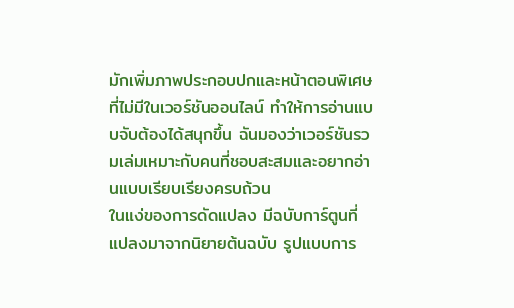มักเพิ่มภาพประกอบปกและหน้าตอนพิเศษที่ไม่มีในเวอร์ชันออนไลน์ ทำให้การอ่านแบบจับต้องได้สนุกขึ้น ฉันมองว่าเวอร์ชันรวมเล่มเหมาะกับคนที่ชอบสะสมและอยากอ่านแบบเรียบเรียงครบถ้วน
ในแง่ของการดัดแปลง มีฉบับการ์ตูนที่แปลงมาจากนิยายต้นฉบับ รูปแบบการ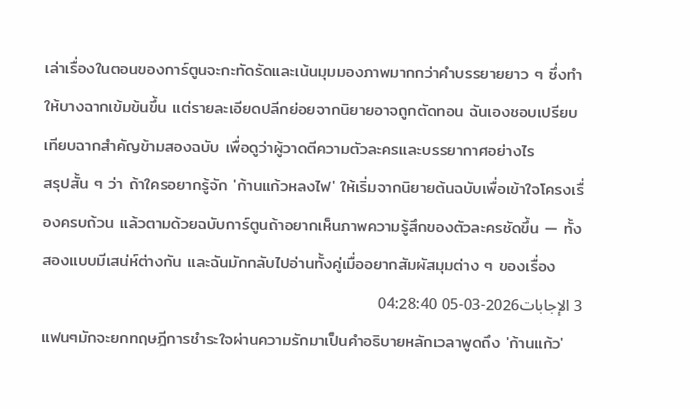เล่าเรื่องในตอนของการ์ตูนจะกะทัดรัดและเน้นมุมมองภาพมากกว่าคำบรรยายยาว ๆ ซึ่งทำให้บางฉากเข้มข้นขึ้น แต่รายละเอียดปลีกย่อยจากนิยายอาจถูกตัดทอน ฉันเองชอบเปรียบเทียบฉากสำคัญข้ามสองฉบับ เพื่อดูว่าผู้วาดตีความตัวละครและบรรยากาศอย่างไร
สรุปสั้น ๆ ว่า ถ้าใครอยากรู้จัก 'ก้านแก้วหลงไฟ' ให้เริ่มจากนิยายต้นฉบับเพื่อเข้าใจโครงเรื่องครบถ้วน แล้วตามด้วยฉบับการ์ตูนถ้าอยากเห็นภาพความรู้สึกของตัวละครชัดขึ้น — ทั้งสองแบบมีเสน่ห์ต่างกัน และฉันมักกลับไปอ่านทั้งคู่เมื่ออยากสัมผัสมุมต่าง ๆ ของเรื่อง
3 الإجابات2026-03-05 04:28:40
แฟนๆมักจะยกทฤษฎีการชำระใจผ่านความรักมาเป็นคำอธิบายหลักเวลาพูดถึง 'ก้านแก้ว'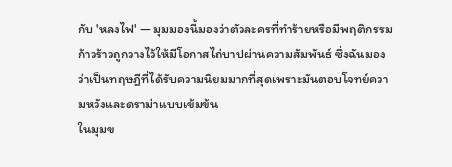กับ 'หลงไฟ' — มุมมองนี้มองว่าตัวละครที่ทำร้ายหรือมีพฤติกรรมก้าวร้าวถูกวางไว้ให้มีโอกาสไถ่บาปผ่านความสัมพันธ์ ซึ่งฉันมองว่าเป็นทฤษฎีที่ได้รับความนิยมมากที่สุดเพราะมันตอบโจทย์ความหวังและดราม่าแบบเข้มข้น
ในมุมข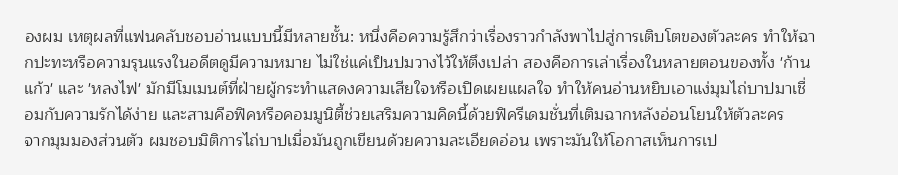องผม เหตุผลที่แฟนคลับชอบอ่านแบบนี้มีหลายชั้น: หนึ่งคือความรู้สึกว่าเรื่องราวกำลังพาไปสู่การเติบโตของตัวละคร ทำให้ฉากปะทะหรือความรุนแรงในอดีตดูมีความหมาย ไม่ใช่แค่เป็นปมวางไว้ให้ตึงเปล่า สองคือการเล่าเรื่องในหลายตอนของทั้ง 'ก้านแก้ว' และ 'หลงไฟ' มักมีโมเมนต์ที่ฝ่ายผู้กระทำแสดงความเสียใจหรือเปิดเผยแผลใจ ทำให้คนอ่านหยิบเอาแง่มุมไถ่บาปมาเชื่อมกับความรักได้ง่าย และสามคือฟิคหรือคอมมูนิตี้ช่วยเสริมความคิดนี้ด้วยฟิครีเดมชั่นที่เติมฉากหลังอ่อนโยนให้ตัวละคร
จากมุมมองส่วนตัว ผมชอบมิติการไถ่บาปเมื่อมันถูกเขียนด้วยความละเอียดอ่อน เพราะมันให้โอกาสเห็นการเป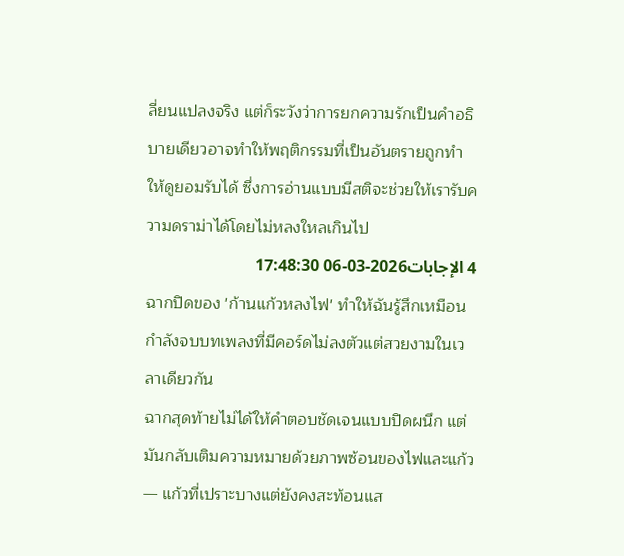ลี่ยนแปลงจริง แต่ก็ระวังว่าการยกความรักเป็นคำอธิบายเดียวอาจทำให้พฤติกรรมที่เป็นอันตรายถูกทำให้ดูยอมรับได้ ซึ่งการอ่านแบบมีสติจะช่วยให้เรารับความดราม่าได้โดยไม่หลงใหลเกินไป
4 الإجابات2026-03-06 17:48:30
ฉากปิดของ 'ก้านแก้วหลงไฟ' ทำให้ฉันรู้สึกเหมือนกำลังจบบทเพลงที่มีคอร์ดไม่ลงตัวแต่สวยงามในเวลาเดียวกัน
ฉากสุดท้ายไม่ได้ให้คำตอบชัดเจนแบบปิดผนึก แต่มันกลับเติมความหมายด้วยภาพซ้อนของไฟและแก้ว — แก้วที่เปราะบางแต่ยังคงสะท้อนแส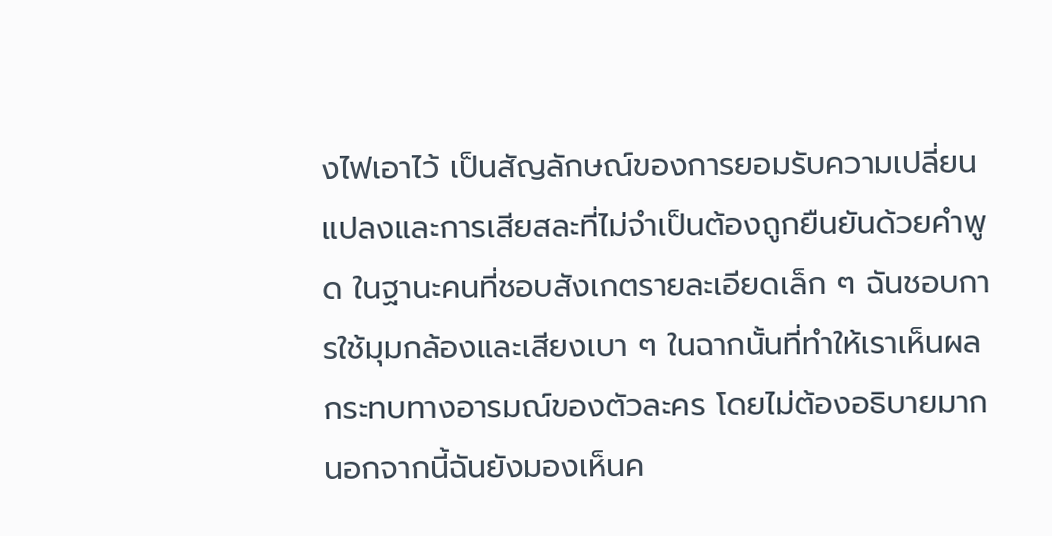งไฟเอาไว้ เป็นสัญลักษณ์ของการยอมรับความเปลี่ยนแปลงและการเสียสละที่ไม่จำเป็นต้องถูกยืนยันด้วยคำพูด ในฐานะคนที่ชอบสังเกตรายละเอียดเล็ก ๆ ฉันชอบการใช้มุมกล้องและเสียงเบา ๆ ในฉากนั้นที่ทำให้เราเห็นผลกระทบทางอารมณ์ของตัวละคร โดยไม่ต้องอธิบายมาก
นอกจากนี้ฉันยังมองเห็นค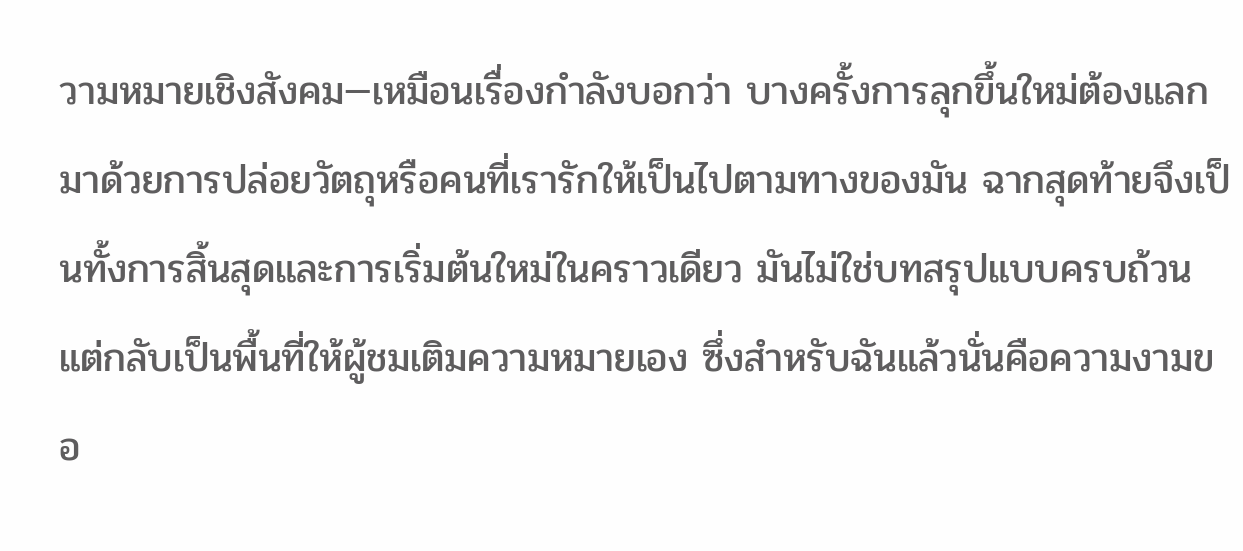วามหมายเชิงสังคม—เหมือนเรื่องกำลังบอกว่า บางครั้งการลุกขึ้นใหม่ต้องแลกมาด้วยการปล่อยวัตถุหรือคนที่เรารักให้เป็นไปตามทางของมัน ฉากสุดท้ายจึงเป็นทั้งการสิ้นสุดและการเริ่มต้นใหม่ในคราวเดียว มันไม่ใช่บทสรุปแบบครบถ้วน แต่กลับเป็นพื้นที่ให้ผู้ชมเติมความหมายเอง ซึ่งสำหรับฉันแล้วนั่นคือความงามขอ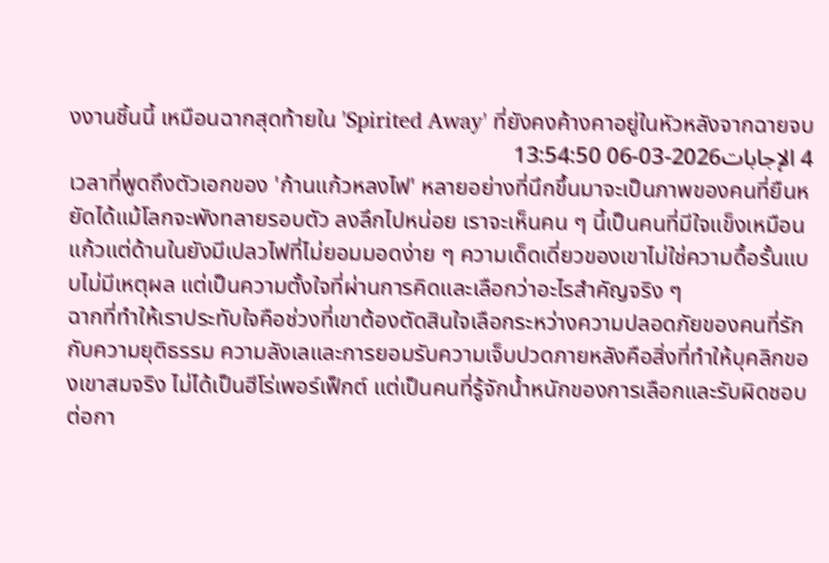งงานชิ้นนี้ เหมือนฉากสุดท้ายใน 'Spirited Away' ที่ยังคงค้างคาอยู่ในหัวหลังจากฉายจบ
4 الإجابات2026-03-06 13:54:50
เวลาที่พูดถึงตัวเอกของ 'ก้านแก้วหลงไฟ' หลายอย่างที่นึกขึ้นมาจะเป็นภาพของคนที่ยืนหยัดได้แม้โลกจะพังทลายรอบตัว ลงลึกไปหน่อย เราจะเห็นคน ๆ นี้เป็นคนที่มีใจแข็งเหมือนแก้วแต่ด้านในยังมีเปลวไฟที่ไม่ยอมมอดง่าย ๆ ความเด็ดเดี่ยวของเขาไม่ใช่ความดื้อรั้นแบบไม่มีเหตุผล แต่เป็นความตั้งใจที่ผ่านการคิดและเลือกว่าอะไรสำคัญจริง ๆ
ฉากที่ทำให้เราประทับใจคือช่วงที่เขาต้องตัดสินใจเลือกระหว่างความปลอดภัยของคนที่รักกับความยุติธรรม ความลังเลและการยอมรับความเจ็บปวดภายหลังคือสิ่งที่ทำให้บุคลิกของเขาสมจริง ไม่ได้เป็นฮีโร่เพอร์เฟ็กต์ แต่เป็นคนที่รู้จักน้ำหนักของการเลือกและรับผิดชอบต่อกา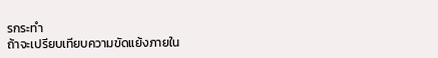รกระทำ
ถ้าจะเปรียบเทียบความขัดแย้งภายใน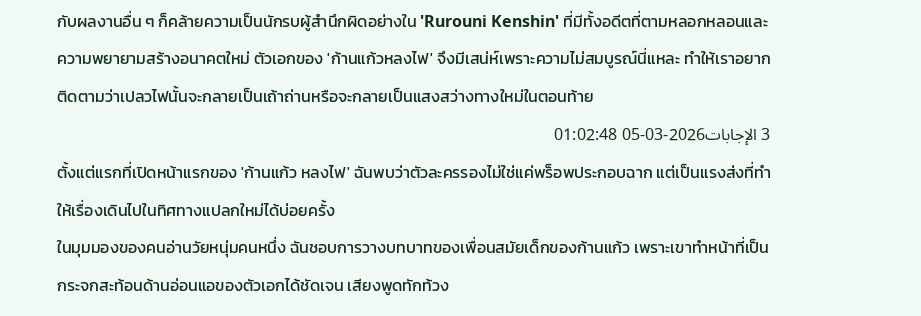กับผลงานอื่น ๆ ก็คล้ายความเป็นนักรบผู้สำนึกผิดอย่างใน 'Rurouni Kenshin' ที่มีทั้งอดีตที่ตามหลอกหลอนและความพยายามสร้างอนาคตใหม่ ตัวเอกของ 'ก้านแก้วหลงไฟ' จึงมีเสน่ห์เพราะความไม่สมบูรณ์นี่แหละ ทำให้เราอยากติดตามว่าเปลวไฟนั้นจะกลายเป็นเถ้าถ่านหรือจะกลายเป็นแสงสว่างทางใหม่ในตอนท้าย
3 الإجابات2026-03-05 01:02:48
ตั้งแต่แรกที่เปิดหน้าแรกของ 'ก้านแก้ว หลงไฟ' ฉันพบว่าตัวละครรองไม่ใช่แค่พร็อพประกอบฉาก แต่เป็นแรงส่งที่ทำให้เรื่องเดินไปในทิศทางแปลกใหม่ได้บ่อยครั้ง
ในมุมมองของคนอ่านวัยหนุ่มคนหนึ่ง ฉันชอบการวางบทบาทของเพื่อนสมัยเด็กของก้านแก้ว เพราะเขาทำหน้าที่เป็นกระจกสะท้อนด้านอ่อนแอของตัวเอกได้ชัดเจน เสียงพูดทักท้วง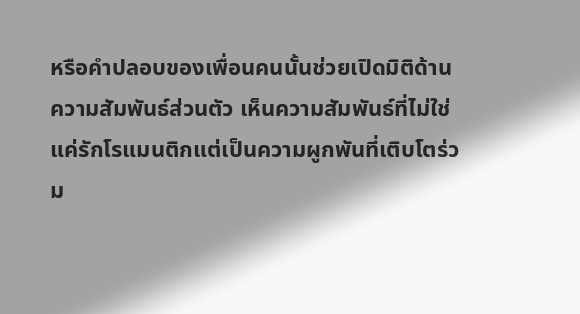หรือคำปลอบของเพื่อนคนนั้นช่วยเปิดมิติด้านความสัมพันธ์ส่วนตัว เห็นความสัมพันธ์ที่ไม่ใช่แค่รักโรแมนติกแต่เป็นความผูกพันที่เติบโตร่วม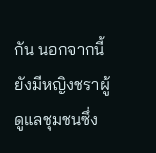กัน นอกจากนี้ยังมีหญิงชราผู้ดูแลชุมชนซึ่ง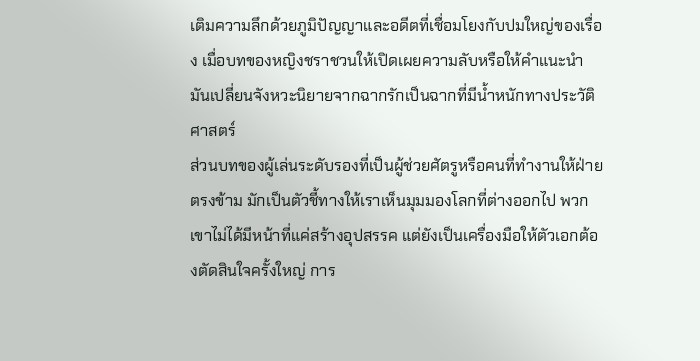เติมความลึกด้วยภูมิปัญญาและอดีตที่เชื่อมโยงกับปมใหญ่ของเรื่อง เมื่อบทของหญิงชราชวนให้เปิดเผยความลับหรือให้คำแนะนำ มันเปลี่ยนจังหวะนิยายจากฉากรักเป็นฉากที่มีน้ำหนักทางประวัติศาสตร์
ส่วนบทของผู้เล่นระดับรองที่เป็นผู้ช่วยศัตรูหรือคนที่ทำงานให้ฝ่ายตรงข้าม มักเป็นตัวชี้ทางให้เราเห็นมุมมองโลกที่ต่างออกไป พวกเขาไม่ได้มีหน้าที่แค่สร้างอุปสรรค แต่ยังเป็นเครื่องมือให้ตัวเอกต้องตัดสินใจครั้งใหญ่ การ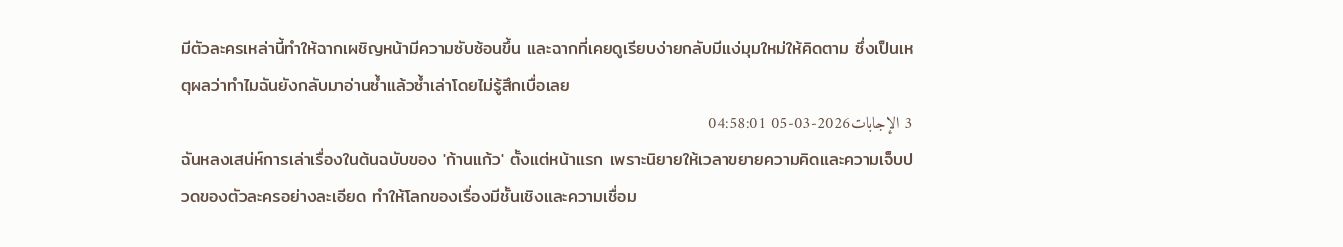มีตัวละครเหล่านี้ทำให้ฉากเผชิญหน้ามีความซับซ้อนขึ้น และฉากที่เคยดูเรียบง่ายกลับมีแง่มุมใหม่ให้คิดตาม ซึ่งเป็นเหตุผลว่าทำไมฉันยังกลับมาอ่านซ้ำแล้วซ้ำเล่าโดยไม่รู้สึกเบื่อเลย
3 الإجابات2026-03-05 04:58:01
ฉันหลงเสน่ห์การเล่าเรื่องในต้นฉบับของ 'ก้านแก้ว' ตั้งแต่หน้าแรก เพราะนิยายให้เวลาขยายความคิดและความเจ็บปวดของตัวละครอย่างละเอียด ทำให้โลกของเรื่องมีชั้นเชิงและความเชื่อม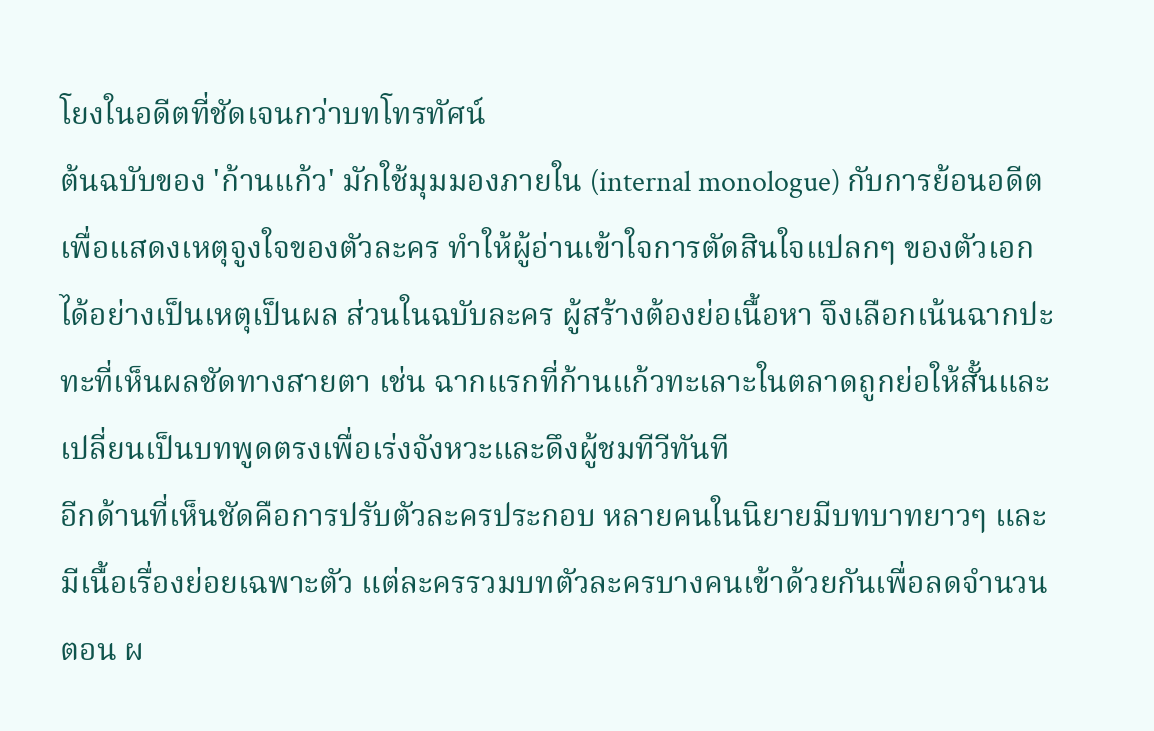โยงในอดีตที่ชัดเจนกว่าบทโทรทัศน์
ต้นฉบับของ 'ก้านแก้ว' มักใช้มุมมองภายใน (internal monologue) กับการย้อนอดีตเพื่อแสดงเหตุจูงใจของตัวละคร ทำให้ผู้อ่านเข้าใจการตัดสินใจแปลกๆ ของตัวเอกได้อย่างเป็นเหตุเป็นผล ส่วนในฉบับละคร ผู้สร้างต้องย่อเนื้อหา จึงเลือกเน้นฉากปะทะที่เห็นผลชัดทางสายตา เช่น ฉากแรกที่ก้านแก้วทะเลาะในตลาดถูกย่อให้สั้นและเปลี่ยนเป็นบทพูดตรงเพื่อเร่งจังหวะและดึงผู้ชมทีวีทันที
อีกด้านที่เห็นชัดคือการปรับตัวละครประกอบ หลายคนในนิยายมีบทบาทยาวๆ และมีเนื้อเรื่องย่อยเฉพาะตัว แต่ละครรวมบทตัวละครบางคนเข้าด้วยกันเพื่อลดจำนวนตอน ผ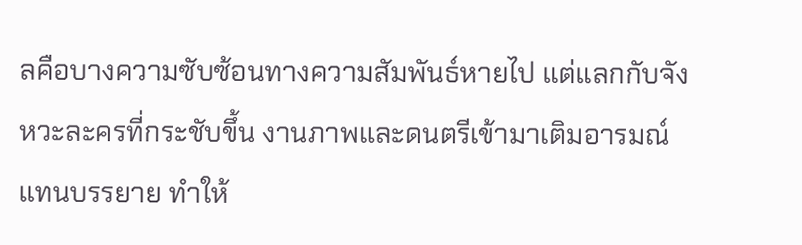ลคือบางความซับซ้อนทางความสัมพันธ์หายไป แต่แลกกับจังหวะละครที่กระชับขึ้น งานภาพและดนตรีเข้ามาเติมอารมณ์แทนบรรยาย ทำให้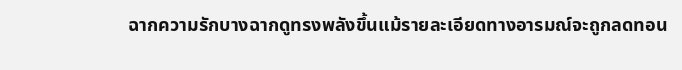ฉากความรักบางฉากดูทรงพลังขึ้นแม้รายละเอียดทางอารมณ์จะถูกลดทอน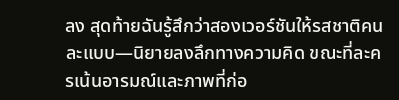ลง สุดท้ายฉันรู้สึกว่าสองเวอร์ชันให้รสชาติคนละแบบ—นิยายลงลึกทางความคิด ขณะที่ละครเน้นอารมณ์และภาพที่ก่อ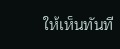ให้เห็นทันที